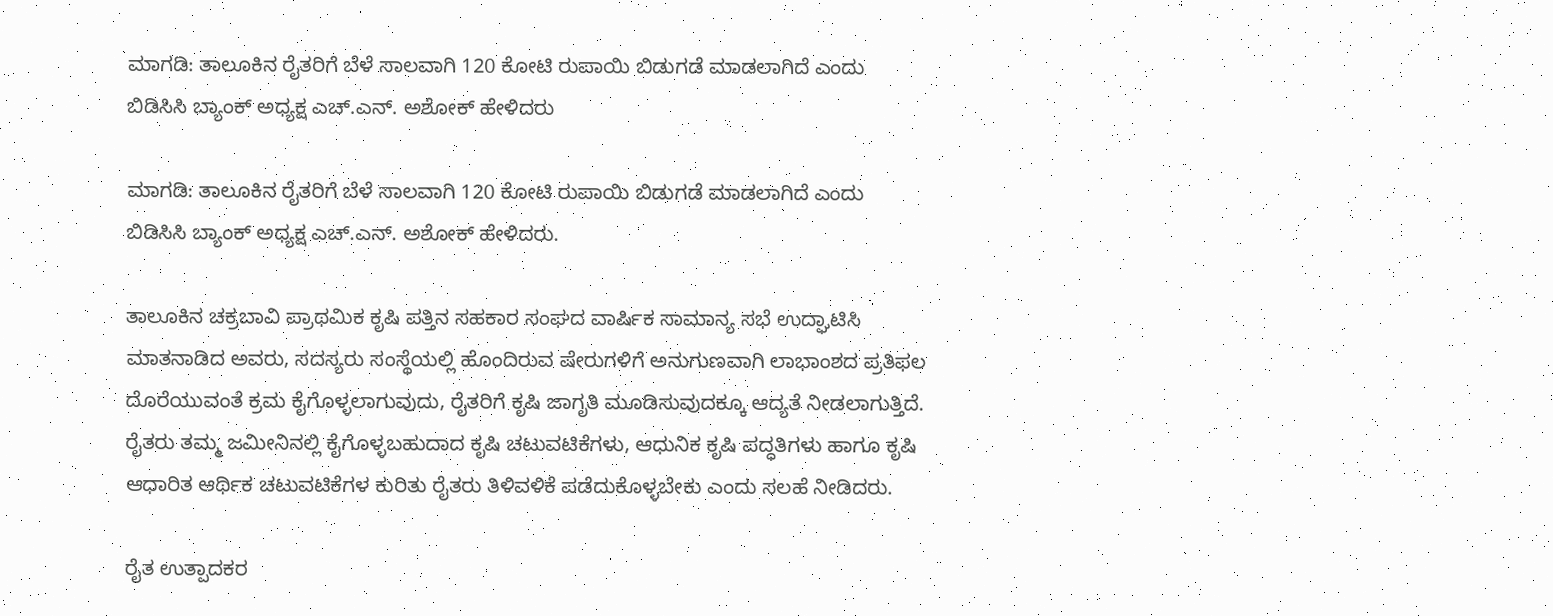ಮಾಗಡಿ: ತಾಲೂಕಿನ ರೈತರಿಗೆ ಬೆಳೆ ಸಾಲವಾಗಿ 120 ಕೋಟಿ ರುಪಾಯಿ ಬಿಡುಗಡೆ ಮಾಡಲಾಗಿದೆ ಎಂದು ಬಿಡಿಸಿಸಿ ಬ್ಯಾಂಕ್ ಅಧ್ಯಕ್ಷ ಎಚ್.ಎನ್. ಅಶೋಕ್ ಹೇಳಿದರು

ಮಾಗಡಿ: ತಾಲೂಕಿನ ರೈತರಿಗೆ ಬೆಳೆ ಸಾಲವಾಗಿ 120 ಕೋಟಿ ರುಪಾಯಿ ಬಿಡುಗಡೆ ಮಾಡಲಾಗಿದೆ ಎಂದು ಬಿಡಿಸಿಸಿ ಬ್ಯಾಂಕ್ ಅಧ್ಯಕ್ಷ ಎಚ್.ಎನ್. ಅಶೋಕ್ ಹೇಳಿದರು.

ತಾಲೂಕಿನ ಚಕ್ರಬಾವಿ ಪ್ರಾಥಮಿಕ ಕೃಷಿ ಪತ್ತಿನ ಸಹಕಾರ ಸಂಘದ ವಾರ್ಷಿಕ ಸಾಮಾನ್ಯ ಸಭೆ ಉದ್ಘಾಟಿಸಿ ಮಾತನಾಡಿದ ಅವರು, ಸದಸ್ಯರು ಸಂಸ್ಥೆಯಲ್ಲಿ ಹೊಂದಿರುವ ಷೇರುಗಳಿಗೆ ಅನುಗುಣವಾಗಿ ಲಾಭಾಂಶದ ಪ್ರತಿಫಲ ದೊರೆಯುವಂತೆ ಕ್ರಮ ಕೈಗೊಳ್ಳಲಾಗುವುದು, ರೈತರಿಗೆ ಕೃಷಿ ಜಾಗೃತಿ ಮೂಡಿಸುವುದಕ್ಕೂ ಆದ್ಯತೆ ನೀಡಲಾಗುತ್ತಿದೆ. ರೈತರು ತಮ್ಮ ಜಮೀನಿನಲ್ಲಿ ಕೈಗೊಳ್ಳಬಹುದಾದ ಕೃಷಿ ಚಟುವಟಿಕೆಗಳು, ಆಧುನಿಕ ಕೃಷಿ ಪದ್ಧತಿಗಳು ಹಾಗೂ ಕೃಷಿ ಆಧಾರಿತ ಆರ್ಥಿಕ ಚಟುವಟಿಕೆಗಳ ಕುರಿತು ರೈತರು ತಿಳಿವಳಿಕೆ ಪಡೆದುಕೊಳ್ಳಬೇಕು ಎಂದು ಸಲಹೆ ನೀಡಿದರು.

ರೈತ ಉತ್ಪಾದಕರ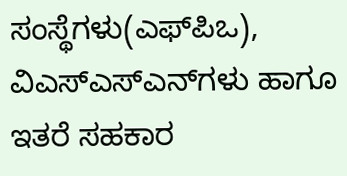ಸಂಸ್ಥೆಗಳು(ಎಫ್‌ಪಿಒ), ವಿಎಸ್‌ಎಸ್‌ಎನ್‌ಗಳು ಹಾಗೂ ಇತರೆ ಸಹಕಾರ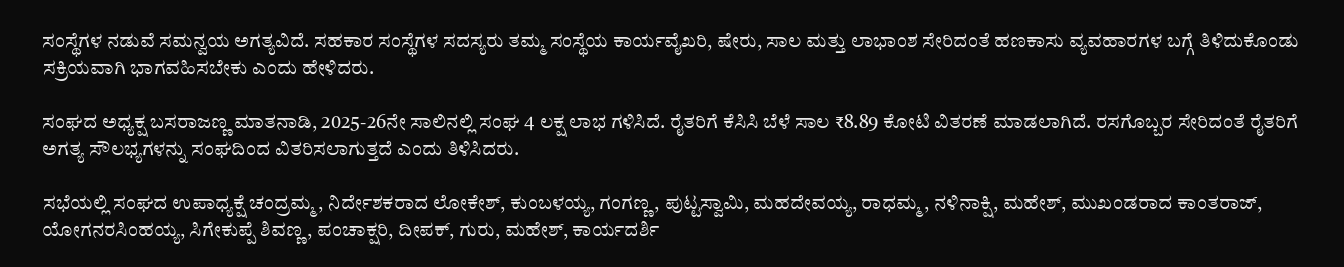ಸಂಸ್ಥೆಗಳ ನಡುವೆ ಸಮನ್ವಯ ಅಗತ್ಯವಿದೆ. ಸಹಕಾರ ಸಂಸ್ಥೆಗಳ ಸದಸ್ಯರು ತಮ್ಮ ಸಂಸ್ಥೆಯ ಕಾರ್ಯವೈಖರಿ, ಷೇರು, ಸಾಲ ಮತ್ತು ಲಾಭಾಂಶ ಸೇರಿದಂತೆ ಹಣಕಾಸು ವ್ಯವಹಾರಗಳ ಬಗ್ಗೆ ತಿಳಿದುಕೊಂಡು ಸಕ್ರಿಯವಾಗಿ ಭಾಗವಹಿಸಬೇಕು ಎಂದು ಹೇಳಿದರು.

ಸಂಘದ ಅಧ್ಯಕ್ಷ ಬಸರಾಜಣ್ಣ ಮಾತನಾಡಿ, 2025-26ನೇ ಸಾಲಿನಲ್ಲಿ ಸಂಘ 4 ಲಕ್ಷ ಲಾಭ ಗಳಿಸಿದೆ. ರೈತರಿಗೆ ಕೆಸಿಸಿ ಬೆಳೆ ಸಾಲ ₹8.89 ಕೋಟಿ ವಿತರಣೆ ಮಾಡಲಾಗಿದೆ. ರಸಗೊಬ್ಬರ ಸೇರಿದಂತೆ ರೈತರಿಗೆ ಅಗತ್ಯ ಸೌಲಭ್ಯಗಳನ್ನು ಸಂಘದಿಂದ ವಿತರಿಸಲಾಗುತ್ತದೆ ಎಂದು ತಿಳಿಸಿದರು.

ಸಭೆಯಲ್ಲಿ ಸಂಘದ ಉಪಾಧ್ಯಕ್ಷೆ ಚಂದ್ರಮ್ಮ, ನಿರ್ದೇಶಕರಾದ ಲೋಕೇಶ್, ಕುಂಬಳಯ್ಯ, ಗಂಗಣ್ಣ, ಪುಟ್ಟಸ್ವಾಮಿ, ಮಹದೇವಯ್ಯ, ರಾಧಮ್ಮ, ನಳಿನಾಕ್ಷಿ, ಮಹೇಶ್, ಮುಖಂಡರಾದ ಕಾಂತರಾಜ್, ಯೋಗನರಸಿಂಹಯ್ಯ, ಸಿಗೇಕುಪ್ಪೆ ಶಿವಣ್ಣ, ಪಂಚಾಕ್ಷರಿ, ದೀಪಕ್, ಗುರು, ಮಹೇಶ್, ಕಾರ್ಯದರ್ಶಿ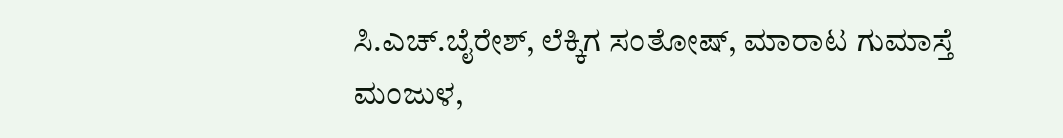ಸಿ.ಎಚ್.ಬೈರೇಶ್, ಲೆಕ್ಕಿಗ ಸಂತೋಷ್, ಮಾರಾಟ ಗುಮಾಸ್ತೆ ಮಂಜುಳ,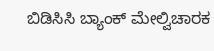ಬಿಡಿಸಿಸಿ ಬ್ಯಾಂಕ್ ಮೇಲ್ವಿಚಾರಕ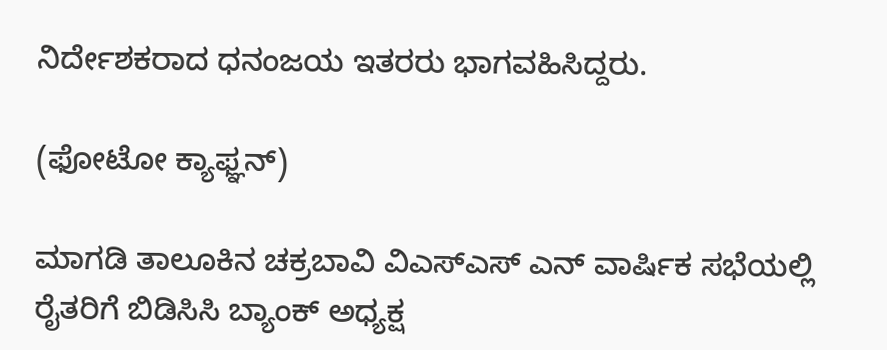ನಿರ್ದೇಶಕರಾದ ಧನಂಜಯ ಇತರರು ಭಾಗವಹಿಸಿದ್ದರು.

(ಫೋಟೋ ಕ್ಯಾಫ್ಞನ್‌)

ಮಾಗಡಿ ತಾಲೂಕಿನ ಚಕ್ರಬಾವಿ ವಿಎಸ್ಎಸ್ ಎನ್ ವಾರ್ಷಿಕ ಸಭೆಯಲ್ಲಿ ರೈತರಿಗೆ ಬಿಡಿಸಿಸಿ ಬ್ಯಾಂಕ್ ಅಧ್ಯಕ್ಷ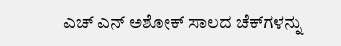ಎಚ್ ಎನ್ ಅಶೋಕ್ ಸಾಲದ ಚೆಕ್‌ಗಳನ್ನು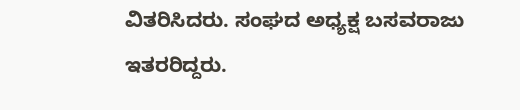ವಿತರಿಸಿದರು. ಸಂಘದ ಅಧ್ಯಕ್ಷ ಬಸವರಾಜು ಇತರರಿದ್ದರು.